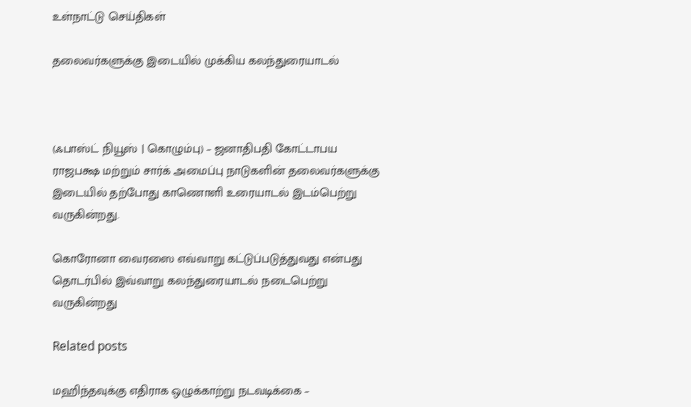உள்நாட்டு செய்திகள்

தலைவர்களுக்கு இடையில் முக்கிய கலந்துரையாடல்



(ஃபாஸ்ட் நியூஸ் | கொழும்பு) – ஜனாதிபதி கோட்டாபய ராஜபக்ஷ மற்றும் சார்க் அமைப்பு நாடுகளின் தலைவர்களுக்கு இடையில் தற்போது காணொளி உரையாடல் இடம்பெற்று வருகின்றது.

கொரோனா வைரஸை எவ்வாறு கட்டுப்படுத்துவது என்பது தொடர்பில் இவ்வாறு கலந்துரையாடல் நடைபெற்று வருகின்றது

Related posts

மஹிந்தவுக்கு எதிராக ஒழுக்காற்று நடவடிக்கை –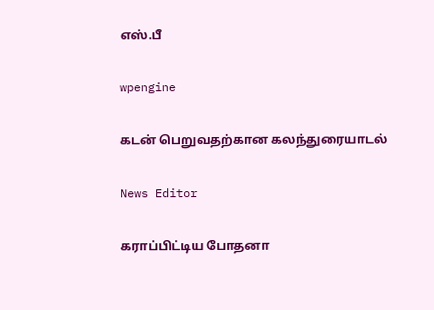எஸ்.பீ

wpengine

கடன் பெறுவதற்கான கலந்துரையாடல்

News Editor

கராப்பிட்டிய போதனா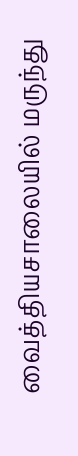வைத்தியசாலையில் மருந்து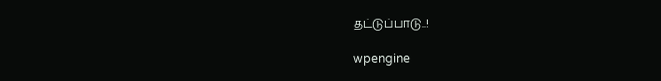தட்டுப்பாடு..!

wpengine